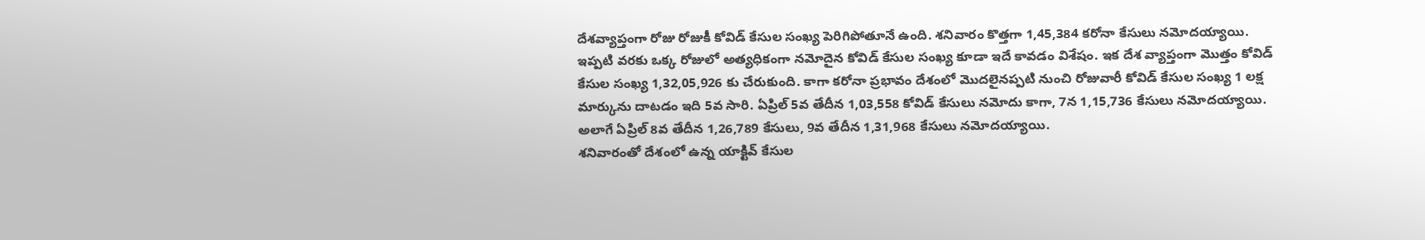దేశవ్యాప్తంగా రోజు రోజుకీ కోవిడ్ కేసుల సంఖ్య పెరిగిపోతూనే ఉంది. శనివారం కొత్తగా 1,45,384 కరోనా కేసులు నమోదయ్యాయి. ఇప్పటి వరకు ఒక్క రోజులో అత్యధికంగా నమోదైన కోవిడ్ కేసుల సంఖ్య కూడా ఇదే కావడం విశేషం. ఇక దేశ వ్యాప్తంగా మొత్తం కోవిడ్ కేసుల సంఖ్య 1,32,05,926 కు చేరుకుంది. కాగా కరోనా ప్రభావం దేశంలో మొదలైనప్పటి నుంచి రోజువారీ కోవిడ్ కేసుల సంఖ్య 1 లక్ష మార్కును దాటడం ఇది 5వ సారి. ఏప్రిల్ 5వ తేదీన 1,03,558 కోవిడ్ కేసులు నమోదు కాగా, 7న 1,15,736 కేసులు నమోదయ్యాయి. అలాగే ఏప్రిల్ 8వ తేదీన 1,26,789 కేసులు, 9వ తేదీన 1,31,968 కేసులు నమోదయ్యాయి.
శనివారంతో దేశంలో ఉన్న యాక్టివ్ కేసుల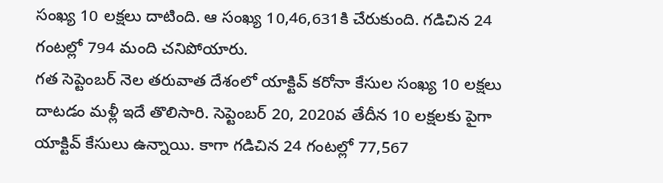సంఖ్య 10 లక్షలు దాటింది. ఆ సంఖ్య 10,46,631కి చేరుకుంది. గడిచిన 24 గంటల్లో 794 మంది చనిపోయారు.
గత సెప్టెంబర్ నెల తరువాత దేశంలో యాక్టివ్ కరోనా కేసుల సంఖ్య 10 లక్షలు దాటడం మళ్లీ ఇదే తొలిసారి. సెప్టెంబర్ 20, 2020వ తేదీన 10 లక్షలకు పైగా యాక్టివ్ కేసులు ఉన్నాయి. కాగా గడిచిన 24 గంటల్లో 77,567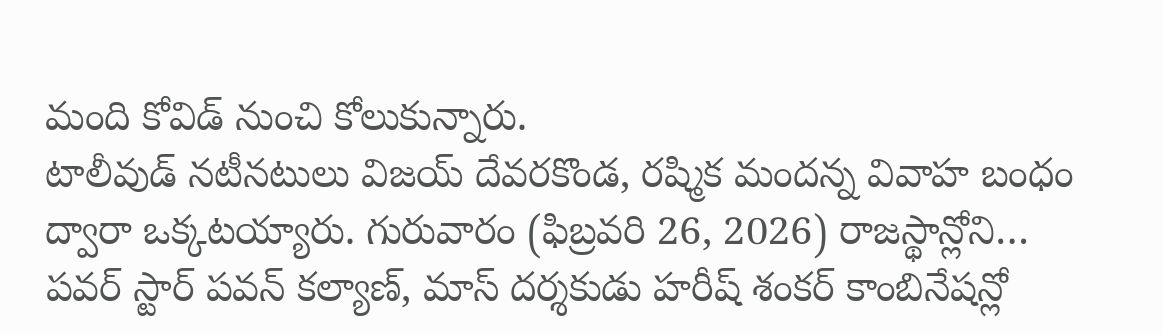మంది కోవిడ్ నుంచి కోలుకున్నారు.
టాలీవుడ్ నటీనటులు విజయ్ దేవరకొండ, రష్మిక మందన్న వివాహ బంధం ద్వారా ఒక్కటయ్యారు. గురువారం (ఫిబ్రవరి 26, 2026) రాజస్థాన్లోని…
పవర్ స్టార్ పవన్ కల్యాణ్, మాస్ దర్శకుడు హరీష్ శంకర్ కాంబినేషన్లో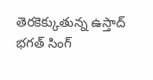తెరకెక్కుతున్న ఉస్తాద్ భగత్ సింగ్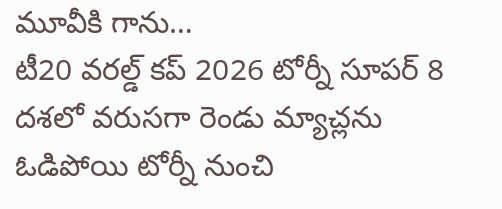మూవీకి గాను…
టీ20 వరల్డ్ కప్ 2026 టోర్నీ సూపర్ 8 దశలో వరుసగా రెండు మ్యాచ్లను ఓడిపోయి టోర్నీ నుంచి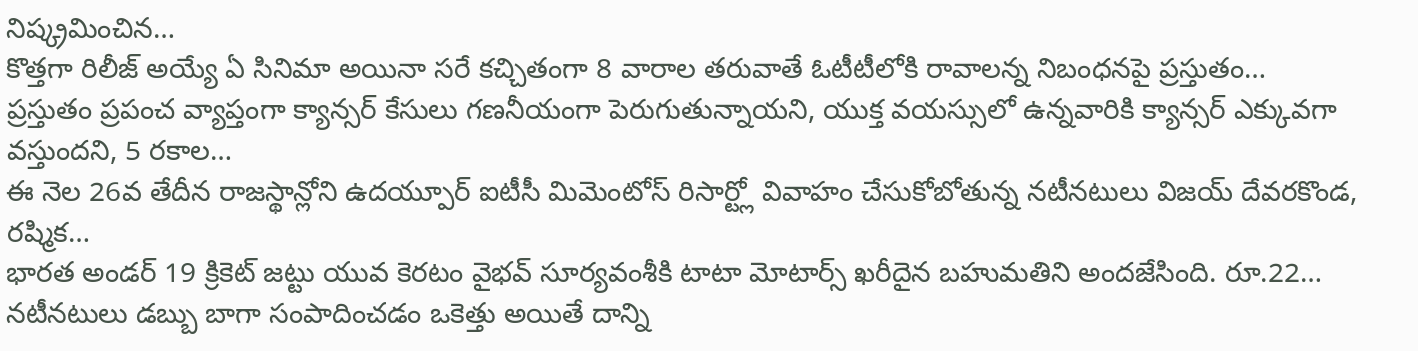నిష్క్రమించిన…
కొత్తగా రిలీజ్ అయ్యే ఏ సినిమా అయినా సరే కచ్చితంగా 8 వారాల తరువాతే ఓటీటీలోకి రావాలన్న నిబంధనపై ప్రస్తుతం…
ప్రస్తుతం ప్రపంచ వ్యాప్తంగా క్యాన్సర్ కేసులు గణనీయంగా పెరుగుతున్నాయని, యుక్త వయస్సులో ఉన్నవారికి క్యాన్సర్ ఎక్కువగా వస్తుందని, 5 రకాల…
ఈ నెల 26వ తేదీన రాజస్థాన్లోని ఉదయ్పూర్ ఐటీసీ మిమెంటోస్ రిసార్ట్లో వివాహం చేసుకోబోతున్న నటీనటులు విజయ్ దేవరకొండ, రష్మిక…
భారత అండర్ 19 క్రికెట్ జట్టు యువ కెరటం వైభవ్ సూర్యవంశీకి టాటా మోటార్స్ ఖరీదైన బహుమతిని అందజేసింది. రూ.22…
నటీనటులు డబ్బు బాగా సంపాదించడం ఒకెత్తు అయితే దాన్ని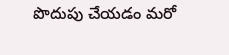పొదుపు చేయడం మరో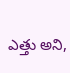ఎత్తు అని,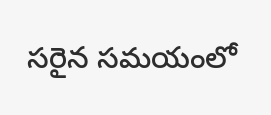సరైన సమయంలో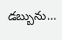డబ్బును…